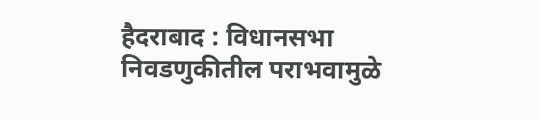हैदराबाद : विधानसभा निवडणुकीतील पराभवामुळे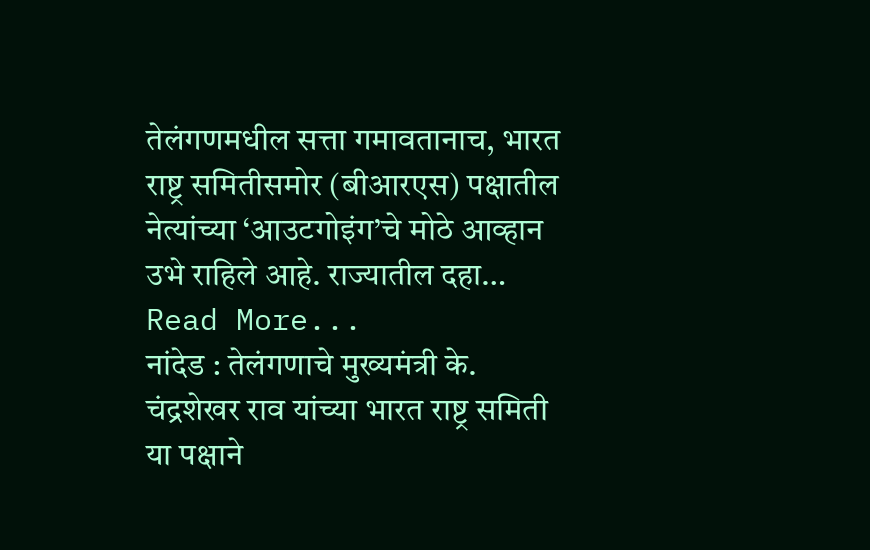तेलंगणमधील सत्ता गमावतानाच, भारत राष्ट्र समितीसमोर (बीआरएस) पक्षातील नेत्यांच्या ‘आउटगोइंग’चे मोठे आव्हान उभे राहिले आहे. राज्यातील दहा… Read More...
नांदेड : तेलंगणाचे मुख्यमंत्री के. चंद्रशेखर राव यांच्या भारत राष्ट्र समिती या पक्षाने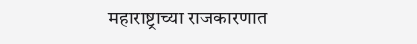महाराष्ट्राच्या राजकारणात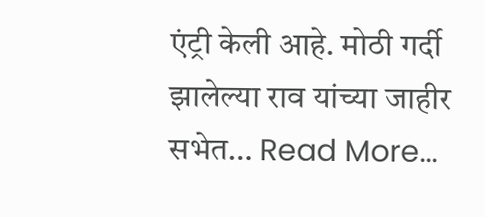एंट्री केली आहे. मोठी गर्दी झालेल्या राव यांच्या जाहीर सभेत… Read More...